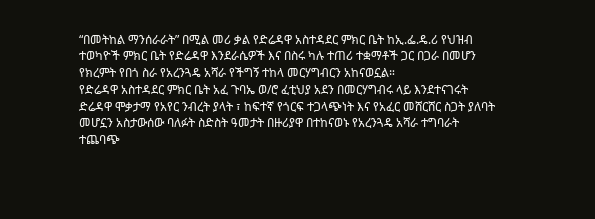“በመትከል ማንሰራራት” በሚል መሪ ቃል የድሬዳዋ አስተዳደር ምክር ቤት ከኢ.ፌ.ዴ.ሪ የህዝብ ተወካዮች ምክር ቤት የድሬዳዋ እንደራሴዎች እና በስሩ ካሉ ተጠሪ ተቋማቶች ጋር በጋራ በመሆን የክረምት የበጎ ስራ የአረንጓዴ አሻራ የችግኝ ተከላ መርሃግብርን አከናወኗል።
የድሬዳዋ አስተዳደር ምክር ቤት አፈ ጉባኤ ወ/ሮ ፈቲህያ አደን በመርሃግብሩ ላይ እንደተናገሩት ድሬዳዋ ሞቃታማ የአየር ንብረት ያላት ፣ ከፍተኛ የጎርፍ ተጋላጭነት እና የአፈር መሸርሸር ስጋት ያለባት መሆኗን አስታውሰው ባለፉት ስድስት ዓመታት በዙሪያዋ በተከናወኑ የአረንጓዴ አሻራ ተግባራት ተጨባጭ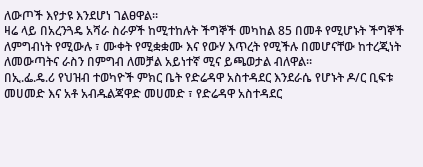ለውጦች እየታዩ እንደሆነ ገልፀዋል።
ዛሬ ላይ በአረንጓዴ አሻራ ስራዎች ከሚተከሉት ችግኞች መካከል 85 በመቶ የሚሆኑት ችግኞች ለምግብነት የሚውሉ ፣ ሙቀት የሚቋቋሙ እና የውሃ እጥረት የሚችሉ በመሆናቸው ከተረጂነት ለመውጣትና ራስን በምግብ ለመቻል አይነተኛ ሚና ይጫወታል ብለዋል።
በኢ.ፌ.ዴ.ሪ የህዝብ ተወካዮች ምክር ቤት የድሬዳዋ አስተዳደር እንደራሴ የሆኑት ዶ/ር ቢፍቱ መሀመድ እና አቶ አብዱልጃዋድ መሀመድ ፣ የድሬዳዋ አስተዳደር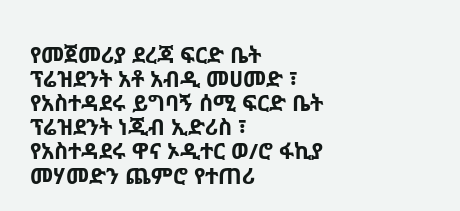የመጀመሪያ ደረጃ ፍርድ ቤት ፕሬዝደንት አቶ አብዲ መሀመድ ፣ የአስተዳደሩ ይግባኝ ሰሚ ፍርድ ቤት ፕሬዝደንት ነጂብ ኢድሪስ ፣ የአስተዳደሩ ዋና ኦዲተር ወ/ሮ ፋኪያ መሃመድን ጨምሮ የተጠሪ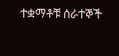ተቋማቶቹ ሰራተኞች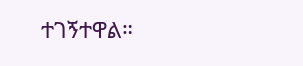ተገኝተዋል።